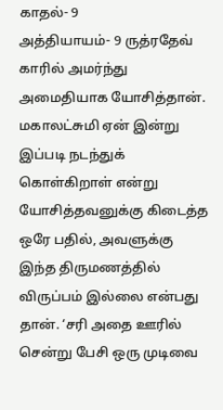காதல்- 9
அத்தியாயம்- 9 ருத்ரதேவ் காரில் அமர்ந்து அமைதியாக யோசித்தான். மகாலட்சுமி ஏன் இன்று இப்படி நடந்துக் கொள்கிறாள் என்று யோசித்தவனுக்கு கிடைத்த ஒரே பதில், அவளுக்கு இந்த திருமணத்தில் விருப்பம் இல்லை என்பது தான். ‘சரி அதை ஊரில் சென்று பேசி ஒரு முடிவை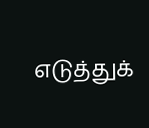எடுத்துக்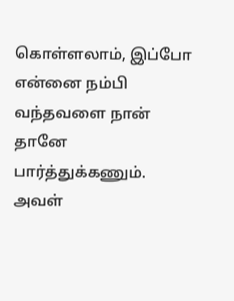கொள்ளலாம், இப்போ என்னை நம்பி வந்தவளை நான் தானே பார்த்துக்கணும். அவள்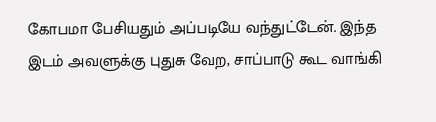கோபமா பேசியதும் அப்படியே வந்துட்டேன். இந்த இடம் அவளுக்கு புதுசு வேற, சாப்பாடு கூட வாங்கி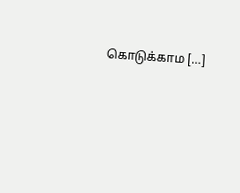கொடுக்காம […]